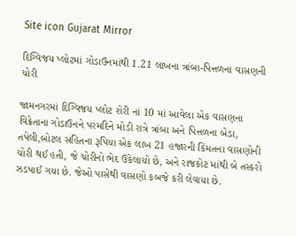Site icon Gujarat Mirror

દિગ્વિજય પ્લોટમાં ગોડાઉનમાંથી 1.21 લાખના ત્રાંબા-પિત્તળના વાસણની ચોરી

જામનગરમાં દિગ્વિજય પ્લોટ શેરી નાં 10 માં આવેલા એક વાસણના વિક્રેતાના ગોડાઉનને પરમદિને મોડી રાત્રે ત્રાંબા અને પિત્તળના બેડા, તપેલી,બોટલ સહિતના રૂપિયા એક લાખ 21 હજારની કિંમતના વાસણોની ચોરી થઈ હતી, જે ચોરીનો ભેદ ઉકેલાયો છે, અને રાજકોટ માંથી બે તસ્કરો ઝડપાઈ ગયા છે. જેઓ પાસેથી વાસણો કબજે કરી લેવાયા છે.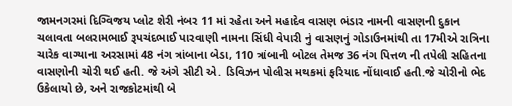જામનગરમાં દિગ્વિજય પ્લોટ શેરી નંબર 11 માં રહેતા અને મહાદેવ વાસણ ભંડાર નામની વાસણની દુકાન ચલાવતા બલરામભાઈ રૂપચંદભાઈ પારવાણી નામના સિંધી વેપારી નું વાસણનું ગોડાઉનમાંથી તા 17મીએ રાત્રિના ચારેક વાગ્યાના અરસામાં 48 નંગ ત્રાંબાના બેડા, 110 ત્રાંબાની બોટલ તેમજ 36 નંગ પિત્તળ ની તપેલી સહિતના વાસણોની ચોરી થઈ હતી. જે અંગે સીટી એ. ડિવિઝન પોલીસ મથકમાં ફરિયાદ નોંધાવાઈ હતી.જે ચોરીનો ભેદ ઉકેલાયો છે, અને રાજકોટમાંથી બે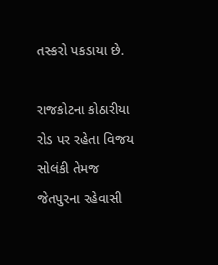તસ્કરો પકડાયા છે.

રાજકોટના કોઠારીયા રોડ પર રહેતા વિજય સોલંકી તેમજ જેતપુરના રહેવાસી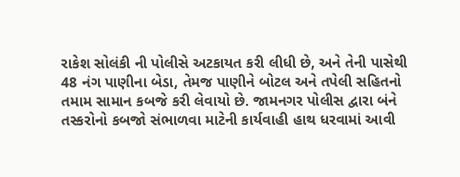રાકેશ સોલંકી ની પોલીસે અટકાયત કરી લીધી છે, અને તેની પાસેથી 48 નંગ પાણીના બેડા, તેમજ પાણીને બોટલ અને તપેલી સહિતનો તમામ સામાન કબજે કરી લેવાયો છે. જામનગર પોલીસ દ્વારા બંને તસ્કરોનો કબજો સંભાળવા માટેની કાર્યવાહી હાથ ધરવામાં આવી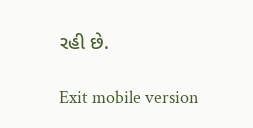રહી છે.

Exit mobile version